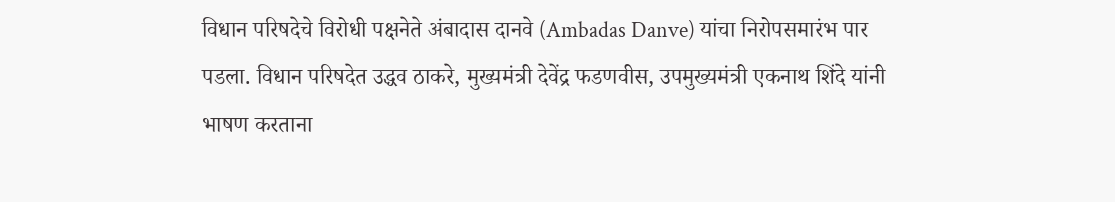विधान परिषदेचे विरोधी पक्षनेते अंबादास दानवे (Ambadas Danve) यांचा निरोपसमारंभ पार पडला. विधान परिषदेत उद्धव ठाकरे, मुख्यमंत्री देवेंद्र फडणवीस, उपमुख्यमंत्री एकनाथ शिंदे यांनी भाषण करताना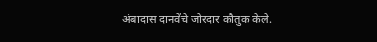अंबादास दानवेंचे जोरदार कौतुक केले.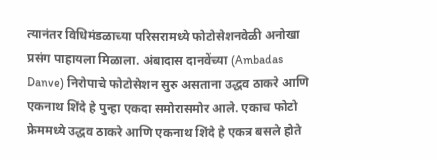त्यानंतर विधिमंडळाच्या परिसरामध्ये फोटोसेशनवेळी अनोखा प्रसंग पाहायला मिळाला. अंबादास दानवेंच्या (Ambadas Danve) निरोपाचे फोटोसेशन सुरु असताना उद्धव ठाकरे आणि एकनाथ शिंदे हे पुन्हा एकदा समोरासमोर आले. एकाच फोटो फ्रेममध्ये उद्धव ठाकरे आणि एकनाथ शिंदे हे एकत्र बसले होते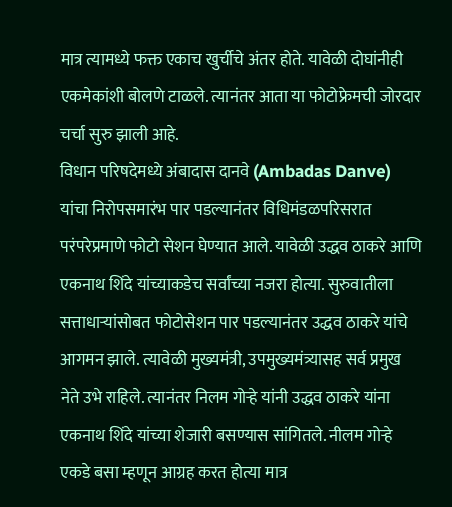मात्र त्यामध्ये फक्त एकाच खुर्चीचे अंतर होते. यावेळी दोघांनीही एकमेकांशी बोलणे टाळले. त्यानंतर आता या फोटोफ्रेमची जोरदार चर्चा सुरु झाली आहे.
विधान परिषदेमध्ये अंबादास दानवे (Ambadas Danve) यांचा निरोपसमारंभ पार पडल्यानंतर विधिमंडळपरिसरात परंपरेप्रमाणे फोटो सेशन घेण्यात आले. यावेळी उद्धव ठाकरे आणि एकनाथ शिंदे यांच्याकडेच सर्वांच्या नजरा होत्या. सुरुवातीला सत्ताधाऱ्यांसोबत फोटोसेशन पार पडल्यानंतर उद्धव ठाकरे यांचे आगमन झाले. त्यावेळी मुख्यमंत्री, उपमुख्यमंत्र्यासह सर्व प्रमुख नेते उभे राहिले. त्यानंतर निलम गोऱ्हे यांनी उद्धव ठाकरे यांना एकनाथ शिंदे यांच्या शेजारी बसण्यास सांगितले. नीलम गोऱ्हे एकडे बसा म्हणून आग्रह करत होत्या मात्र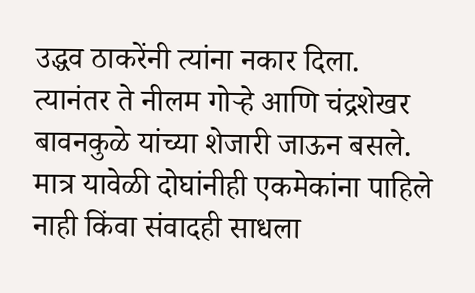उद्धव ठाकरेंनी त्यांना नकार दिला. त्यानंतर ते नीलम गोऱ्हे आणि चंद्रशेखर बावनकुळे यांच्या शेजारी जाऊन बसले. मात्र यावेळी दोघांनीही एकमेकांना पाहिले नाही किंवा संवादही साधला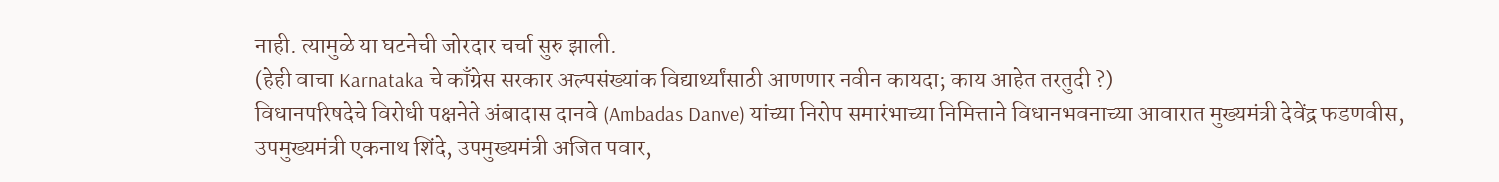नाही. त्यामुळे या घटनेची जोरदार चर्चा सुरु झाली.
(हेही वाचा Karnataka चे काँग्रेस सरकार अल्पसंख्यांक विद्यार्थ्यांसाठी आणणार नवीन कायदा; काय आहेत तरतुदी ?)
विधानपरिषदेचे विरोधी पक्षनेते अंबादास दानवे (Ambadas Danve) यांच्या निरोप समारंभाच्या निमित्ताने विधानभवनाच्या आवारात मुख्यमंत्री देवेंद्र फडणवीस, उपमुख्यमंत्री एकनाथ शिंदे, उपमुख्यमंत्री अजित पवार,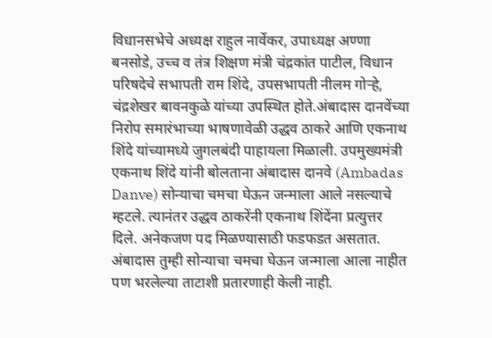विधानसभेचे अध्यक्ष राहुल नार्वेकर, उपाध्यक्ष अण्णा बनसोडे, उच्च व तंत्र शिक्षण मंत्री चंद्रकांत पाटील, विधान परिषदेचे सभापती राम शिंदे, उपसभापती नीलम गोऱ्हे, चंद्रशेखर बावनकुळे यांच्या उपस्थित होते.अंबादास दानवेंच्या निरोप समारंभाच्या भाषणावेळी उद्धव ठाकरे आणि एकनाथ शिंदे यांच्यामध्ये जुगलबंदी पाहायला मिळाली. उपमुख्यमंत्री एकनाथ शिंदे यांनी बोलताना अंबादास दानवे (Ambadas Danve) सोन्याचा चमचा घेऊन जन्माला आले नसल्याचे म्हटले. त्यानंतर उद्धव ठाकरेंनी एकनाथ शिंदेंना प्रत्युत्तर दिले. अनेकजण पद मिळण्यासाठी फडफडत असतात. अंबादास तुम्ही सोन्याचा चमचा घेऊन जन्माला आला नाहीत पण भरलेल्या ताटाशी प्रतारणाही केली नाही.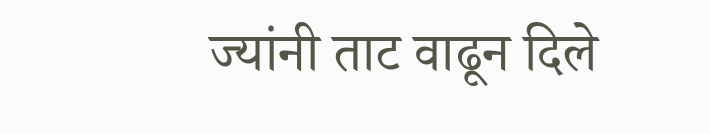ज्यांनी ताट वाढून दिले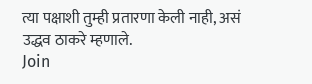त्या पक्षाशी तुम्ही प्रतारणा केली नाही, असं उद्धव ठाकरे म्हणाले.
Join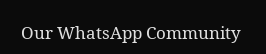Our WhatsApp Community